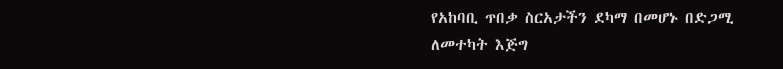የአከባቢ ጥበቃ ስርአታችን ደካማ በመሆኑ በድጋሚ ለመተካት እጅግ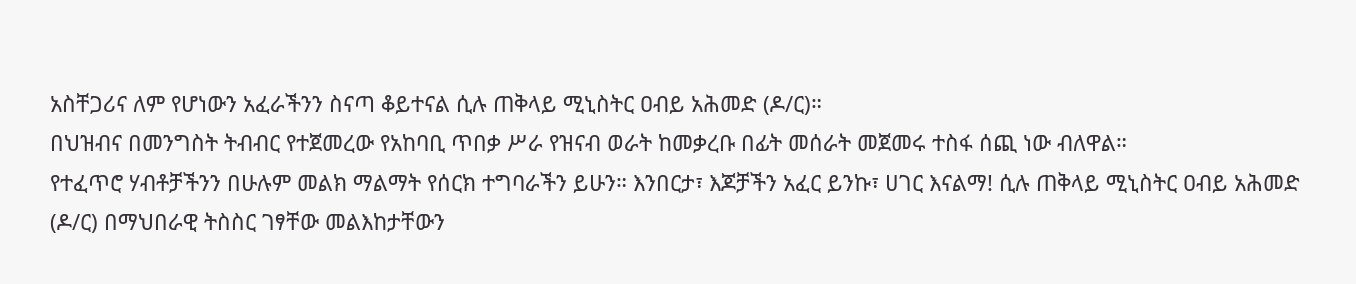አስቸጋሪና ለም የሆነውን አፈራችንን ስናጣ ቆይተናል ሲሉ ጠቅላይ ሚኒስትር ዐብይ አሕመድ (ዶ/ር)።
በህዝብና በመንግስት ትብብር የተጀመረው የአከባቢ ጥበቃ ሥራ የዝናብ ወራት ከመቃረቡ በፊት መሰራት መጀመሩ ተስፋ ሰጪ ነው ብለዋል።
የተፈጥሮ ሃብቶቻችንን በሁሉም መልክ ማልማት የሰርክ ተግባራችን ይሁን። እንበርታ፣ እጆቻችን አፈር ይንኩ፣ ሀገር እናልማ! ሲሉ ጠቅላይ ሚኒስትር ዐብይ አሕመድ (ዶ/ር) በማህበራዊ ትስስር ገፃቸው መልእከታቸውን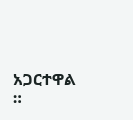አጋርተዋል ።